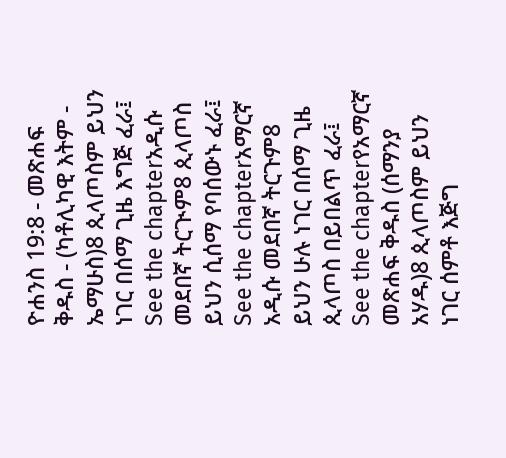ዮሐንስ 19:8 - መጽሐፍ ቅዱስ - (ካቶሊካዊ እትም - ኤማሁስ)8 ጲላጦስም ይህን ነገር በሰማ ጊዜ እግጅ ፈራ፤ See the chapterአዲሱ መደበኛ ትርጒም8 ጲላጦስ ይህን ሲሰማ የባሰውኑ ፈራ፤ See the chapterአማርኛ አዲሱ መደበኛ ትርጉም8 ይህን ሁሉ ነገር በሰማ ጊዜ ጲላጦስ በይበልጥ ፈራ፤ See the chapterየአማርኛ መጽሐፍ ቅዱስ (ሰማንያ አሃዱ)8 ጲላጦስም ይህን ነገር ሰምቶ እጅግ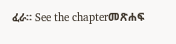ፈራ። See the chapterመጽሐፍ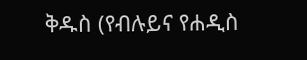ቅዱስ (የብሉይና የሐዲስ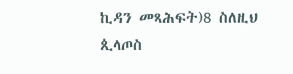ኪዳን መጻሕፍት)8 ስለዚህ ጲላጦስ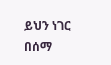ይህን ነገር በሰማ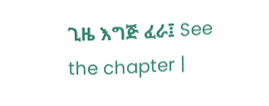ጊዜ እግጅ ፈራ፤ See the chapter |